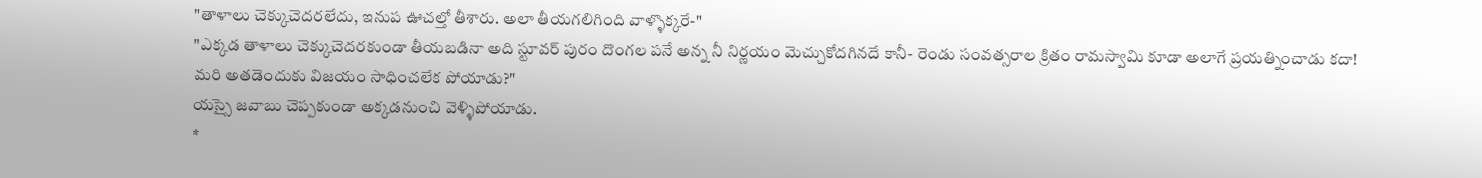"తాళాలు చెక్కుచెదరలేదు, ఇనుప ఊచల్తో తీశారు. అలా తీయగలిగింది వాళ్ళొక్కరే-"
"ఎక్కడ తాళాలు చెక్కుచెదరకుండా తీయబడినా అది స్టూవర్ పురం దొంగల పనే అన్న నీ నిర్ణయం మెచ్చుకోదగినదే కానీ- రెండు సంవత్సరాల క్రితం రామస్వామి కూడా అలాగే ప్రయత్నించాడు కదా! మరి అతడెందుకు విజయం సాధించలేక పోయాడు?"
యస్సై జవాబు చెప్పకుండా అక్కడనుంచి వెళ్ళిపోయాడు.
*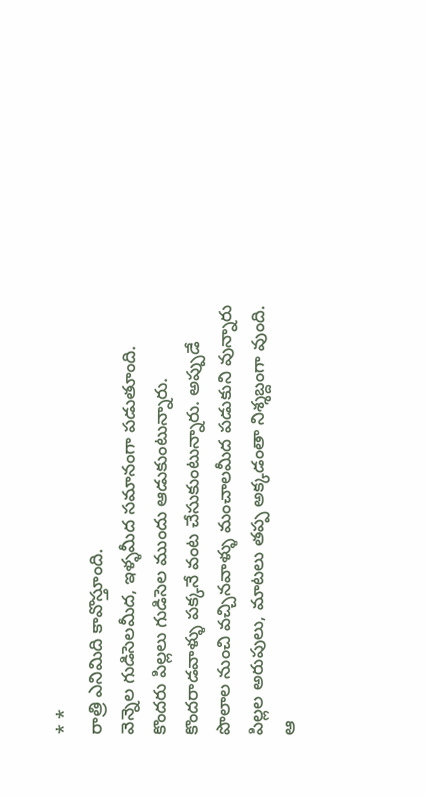* *
రాత్రి ఎనిమిది కావొస్తూంది.
వెన్నెల గుడిసెలమీద, ఇళ్ళమీద సమానంగా పడుతూంది. కొందరు పిల్లలు గుడిసెల ముందు ఆడుకుంటున్నారు. కొందరాడవాళ్ళు పక్కనే వంట చేసుకుంటున్నారు. అప్పుడే పొలాల నుంచి వచ్చినవాళ్ళు మంచాలమీద పడుకుని వున్నారు పిల్లల అరుపులు, మాటలు తప్ప అక్కడంతా నిశ్శబ్దంగా వుంది.
ఆ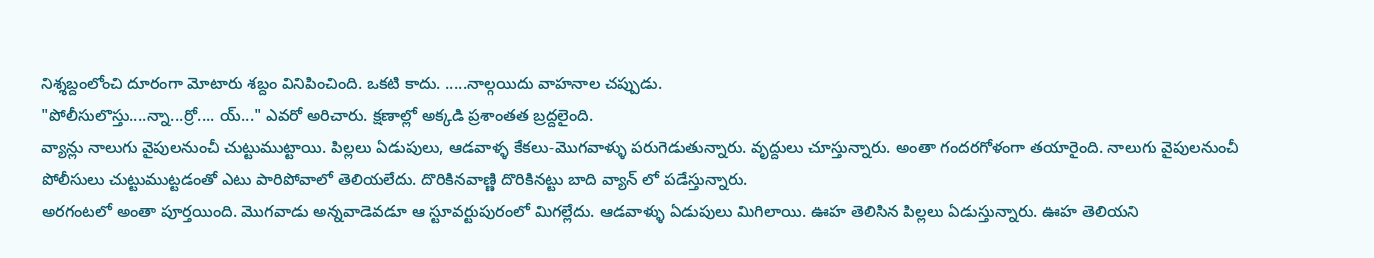నిశ్శబ్దంలోంచి దూరంగా మోటారు శబ్దం వినిపించింది. ఒకటి కాదు. .....నాల్గయిదు వాహనాల చప్పుడు.
"పోలీసులొస్తు....న్నా...ర్రో.... య్..." ఎవరో అరిచారు. క్షణాల్లో అక్కడి ప్రశాంతత బ్రద్దలైంది.
వ్యాన్లు నాలుగు వైపులనుంచీ చుట్టుముట్టాయి. పిల్లలు ఏడుపులు, ఆడవాళ్ళ కేకలు-మొగవాళ్ళు పరుగెడుతున్నారు. వృద్దులు చూస్తున్నారు. అంతా గందరగోళంగా తయారైంది. నాలుగు వైపులనుంచీ పోలీసులు చుట్టుముట్టడంతో ఎటు పారిపోవాలో తెలియలేదు. దొరికినవాణ్ణి దొరికినట్టు బాది వ్యాన్ లో పడేస్తున్నారు.
అరగంటలో అంతా పూర్తయింది. మొగవాడు అన్నవాడెవడూ ఆ స్టూవర్టుపురంలో మిగల్లేదు. ఆడవాళ్ళు ఏడుపులు మిగిలాయి. ఊహ తెలిసిన పిల్లలు ఏడుస్తున్నారు. ఊహ తెలియని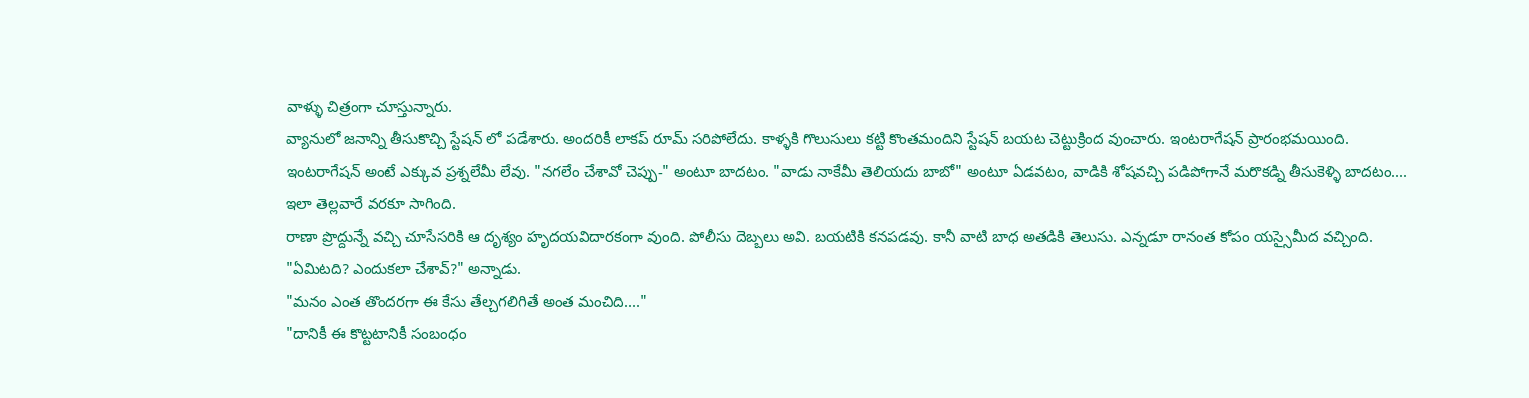వాళ్ళు చిత్రంగా చూస్తున్నారు.
వ్యానులో జనాన్ని తీసుకొచ్చి స్టేషన్ లో పడేశారు. అందరికీ లాకప్ రూమ్ సరిపోలేదు. కాళ్ళకి గొలుసులు కట్టి కొంతమందిని స్టేషన్ బయట చెట్టుక్రింద వుంచారు. ఇంటరాగేషన్ ప్రారంభమయింది.
ఇంటరాగేషన్ అంటే ఎక్కువ ప్రశ్నలేమీ లేవు. "నగలేం చేశావో చెప్పు-" అంటూ బాదటం. "వాడు నాకేమీ తెలియదు బాబో" అంటూ ఏడవటం, వాడికి శోషవచ్చి పడిపోగానే మరొకడ్ని తీసుకెళ్ళి బాదటం....
ఇలా తెల్లవారే వరకూ సాగింది.
రాణా ప్రొద్దున్నే వచ్చి చూసేసరికి ఆ దృశ్యం హృదయవిదారకంగా వుంది. పోలీసు దెబ్బలు అవి. బయటికి కనపడవు. కానీ వాటి బాధ అతడికి తెలుసు. ఎన్నడూ రానంత కోపం యస్సైమీద వచ్చింది.
"ఏమిటది? ఎందుకలా చేశావ్?" అన్నాడు.
"మనం ఎంత తొందరగా ఈ కేసు తేల్చగలిగితే అంత మంచిది...."
"దానికీ ఈ కొట్టటానికీ సంబంధం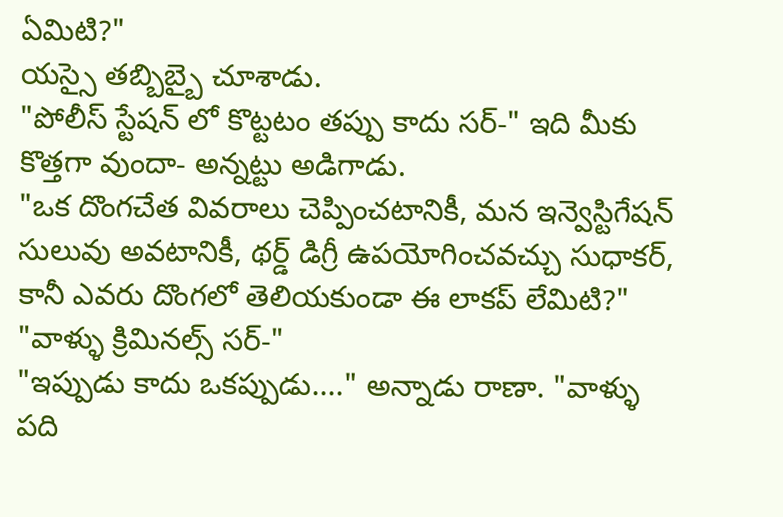ఏమిటి?"
యస్సై తబ్బిబ్బై చూశాడు.
"పోలీస్ స్టేషన్ లో కొట్టటం తప్పు కాదు సర్-" ఇది మీకు కొత్తగా వుందా- అన్నట్టు అడిగాడు.
"ఒక దొంగచేత వివరాలు చెప్పించటానికీ, మన ఇన్వెస్టిగేషన్ సులువు అవటానికీ, థర్డ్ డిగ్రీ ఉపయోగించవచ్చు సుధాకర్, కానీ ఎవరు దొంగలో తెలియకుండా ఈ లాకప్ లేమిటి?"
"వాళ్ళు క్రిమినల్స్ సర్-"
"ఇప్పుడు కాదు ఒకప్పుడు...." అన్నాడు రాణా. "వాళ్ళు పది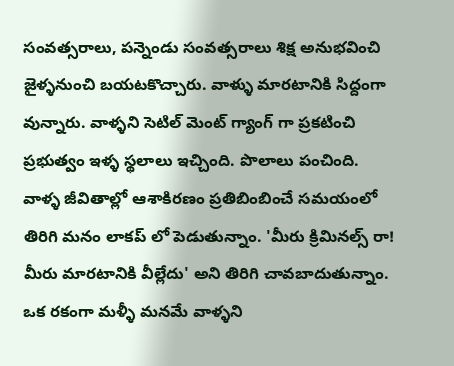సంవత్సరాలు, పన్నెండు సంవత్సరాలు శిక్ష అనుభవించి జైళ్ళనుంచి బయటకొచ్చారు. వాళ్ళు మారటానికి సిద్దంగా వున్నారు. వాళ్ళని సెటిల్ మెంట్ గ్యాంగ్ గా ప్రకటించి ప్రభుత్వం ఇళ్ళ స్థలాలు ఇచ్చింది. పొలాలు పంచింది. వాళ్ళ జీవితాల్లో ఆశాకిరణం ప్రతిబింబించే సమయంలో తిరిగి మనం లాకప్ లో పెడుతున్నాం. 'మీరు క్రిమినల్స్ రా! మీరు మారటానికి వీల్లేదు' అని తిరిగి చావబాదుతున్నాం. ఒక రకంగా మళ్ళీ మనమే వాళ్ళని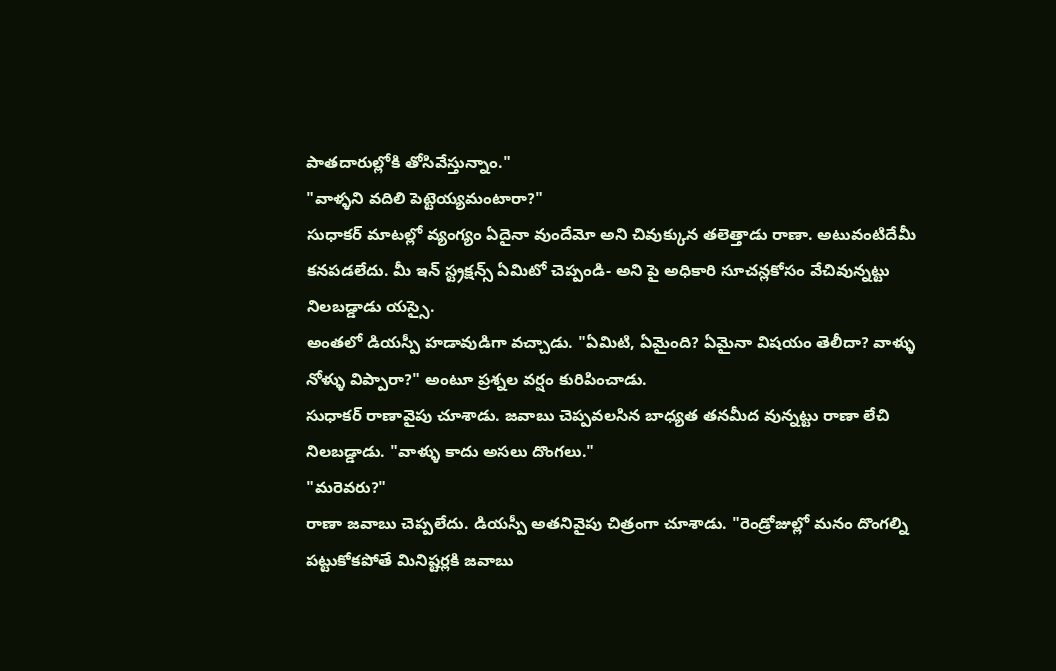పాతదారుల్లోకి తోసివేస్తున్నాం."
"వాళ్ళని వదిలి పెట్టెయ్యమంటారా?"
సుధాకర్ మాటల్లో వ్యంగ్యం ఏదైనా వుందేమో అని చివుక్కున తలెత్తాడు రాణా. అటువంటిదేమీ కనపడలేదు. మీ ఇన్ స్ట్రక్షన్స్ ఏమిటో చెప్పండి- అని పై అధికారి సూచన్లకోసం వేచివున్నట్టు నిలబడ్డాడు యస్సై.
అంతలో డియస్పీ హడావుడిగా వచ్చాడు. "ఏమిటి, ఏమైంది? ఏమైనా విషయం తెలీదా? వాళ్ళు నోళ్ళు విప్పారా?" అంటూ ప్రశ్నల వర్షం కురిపించాడు.
సుధాకర్ రాణావైపు చూశాడు. జవాబు చెప్పవలసిన బాధ్యత తనమీద వున్నట్టు రాణా లేచి నిలబడ్డాడు. "వాళ్ళు కాదు అసలు దొంగలు."
"మరెవరు?"
రాణా జవాబు చెప్పలేదు. డియస్పీ అతనివైపు చిత్రంగా చూశాడు. "రెండ్రోజుల్లో మనం దొంగల్ని పట్టుకోకపోతే మినిష్టర్లకి జవాబు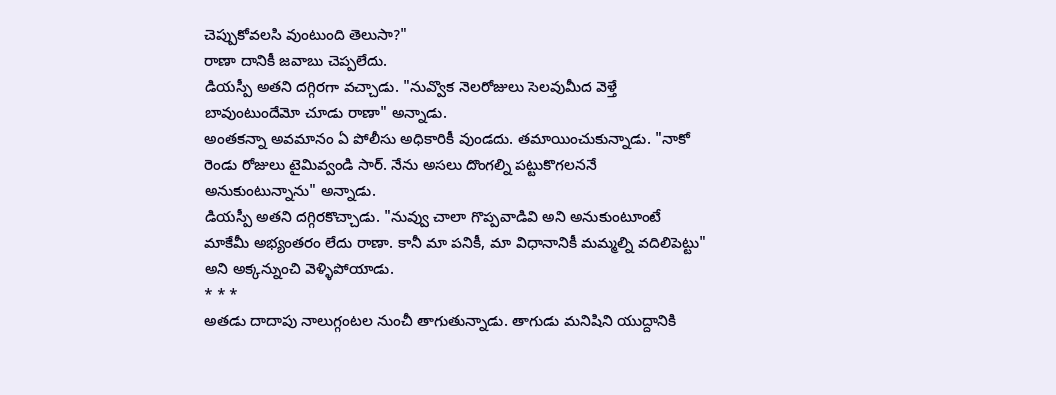చెప్పుకోవలసి వుంటుంది తెలుసా?"
రాణా దానికీ జవాబు చెప్పలేదు.
డియస్పీ అతని దగ్గిరగా వచ్చాడు. "నువ్వొక నెలరోజులు సెలవుమీద వెళ్తే బావుంటుందేమో చూడు రాణా" అన్నాడు.
అంతకన్నా అవమానం ఏ పోలీసు అధికారికీ వుండదు. తమాయించుకున్నాడు. "నాకో రెండు రోజులు టైమివ్వండి సార్. నేను అసలు దొంగల్ని పట్టుకొగలననే అనుకుంటున్నాను" అన్నాడు.
డియస్పీ అతని దగ్గిరకొచ్చాడు. "నువ్వు చాలా గొప్పవాడివి అని అనుకుంటూంటే మాకేమీ అభ్యంతరం లేదు రాణా. కానీ మా పనికీ, మా విధానానికీ మమ్మల్ని వదిలిపెట్టు" అని అక్కన్నుంచి వెళ్ళిపోయాడు.
* * *
అతడు దాదాపు నాలుగ్గంటల నుంచీ తాగుతున్నాడు. తాగుడు మనిషిని యుద్దానికి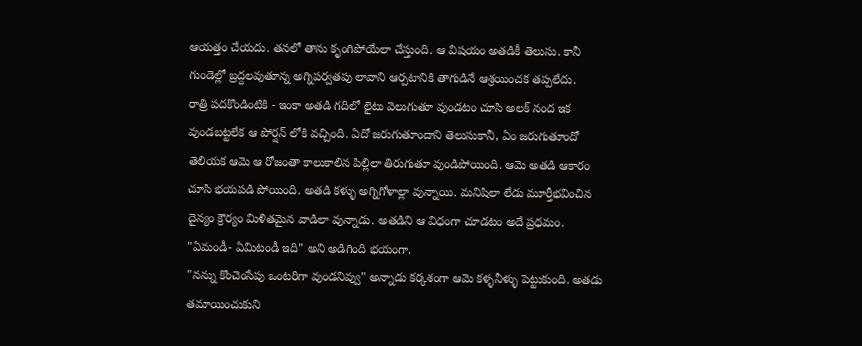ఆయత్తం చేయదు. తనలో తాను కృంగిపోయేలా చేస్తుంది. ఆ విషయం అతడికీ తెలుసు. కానీ గుండెల్లో బ్రద్దలవుతూన్న అగ్నిపర్వతపు లావాని ఆర్పటానికి తాగుడినే ఆశ్రయించక తప్పలేదు.
రాత్రి పదకొండింటికి - ఇంకా అతడి గదిలో లైటు వెలుగుతూ వుండటం చూసి అలక్ నంద ఇక వుండబట్టలేక ఆ పోర్షన్ లోకి వచ్చింది. ఏదో జరుగుతూందాని తెలుసుకానీ, ఏం జరుగుతూందో తెలియక ఆమె ఆ రోజంతా కాలుకాలిన పిల్లిలా తిరుగుతూ వుండిపోయింది. ఆమె అతడి ఆకారం చూసి భయపడి పోయింది. అతడి కళ్ళు అగ్నిగోళాల్లా వున్నాయి. మనిషిలా లేడు మూర్తీభవించిన దైన్యం క్రౌర్యం మిళితమైన వాడిలా వున్నాడు. అతడిని ఆ విధంగా చూడటం అదే ప్రధమం. "ఏమండీ- ఏమిటండీ ఇది" అని అడిగింది భయంగా.
"నన్ను కొంచెంసేపు ఒంటరిగా వుండనివ్వు" అన్నాడు కర్కశంగా ఆమె కళ్ళనీళ్ళు పెట్టుకుంది. అతడు తమాయించుకుని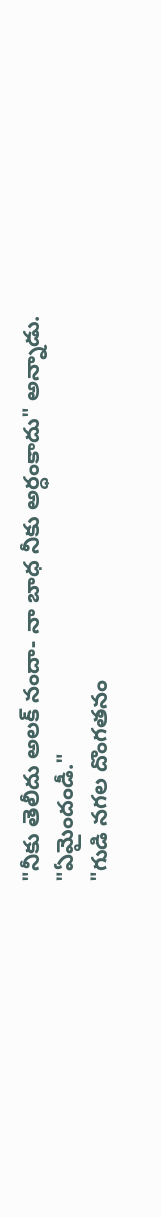"నీకు తెలీదు అలక్ నందా- నా బాధ నీకు అర్ధంకాదు" అన్నాడు.
"ఏమైందండీ."
"గుడి నగల దొంగతనం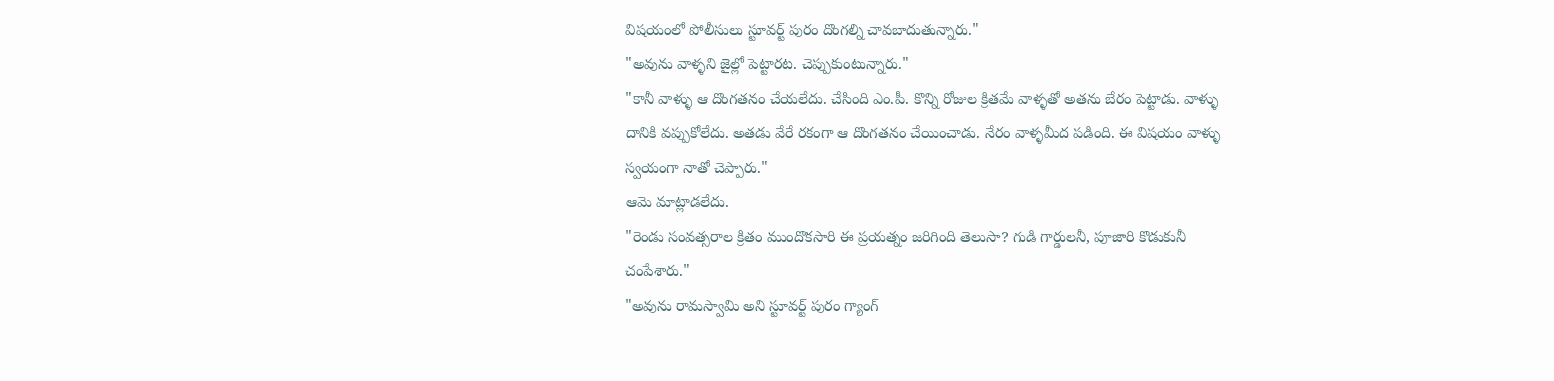విషయంలో పోలీసులు స్టూవర్ట్ పురం దొంగల్ని చావబాదుతున్నారు."
"అవును వాళ్ళని జైల్లో పెట్టారట. చెప్పుకుంటున్నారు."
"కానీ వాళ్ళు ఆ దొంగతనం చేయలేదు. చేసింది ఎం.పీ. కొన్ని రోజుల క్రితమే వాళ్ళతో అతను బేరం పెట్టాడు. వాళ్ళు దానికి వప్పుకోలేదు. అతడు వేరే రకంగా ఆ దొంగతనం చేయించాడు. నేరం వాళ్ళమీద పడింది. ఈ విషయం వాళ్ళు స్వయంగా నాతో చెప్పారు."
ఆమె మాట్లాడలేదు.
"రెండు సంవత్సరాల క్రితం ముందొకసారి ఈ ప్రయత్నం జరిగింది తెలుసా? గుడి గార్డులనీ, పూజారి కొడుకునీ చంపేశారు."
"అవును రామస్వామి అని స్టూవర్ట్ పురం గ్యాంగ్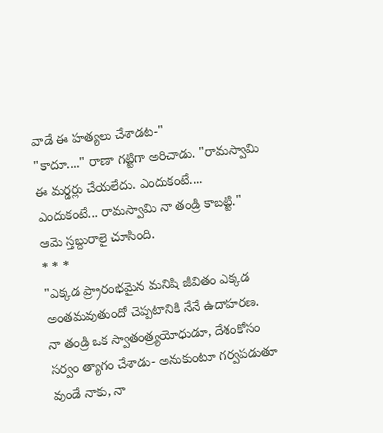వాడే ఈ హత్యలు చేశాడట-"
"కాదూ...." రాణా గట్టిగా అరిచాడు. "రామస్వామి ఈ మర్డర్లు చేయలేదు. ఎందుకంటే.... ఎందుకంటే... రామస్వామి నా తండ్రి కాబట్టి."
ఆమె స్తబ్దురాలై చూసింది.
* * *
"ఎక్కడ ప్ర్రారంభమైన మనిషి జీవితం ఎక్కడ అంతమవుతుందో చెప్పటానికి నేనే ఉదాహరణ. నా తండ్రి ఒక స్వాతంత్ర్యయోధుడూ, దేశంకోసం సర్వం త్యాగం చేశాడు- అనుకుంటూ గర్వపడుతూ వుండే నాకు, నా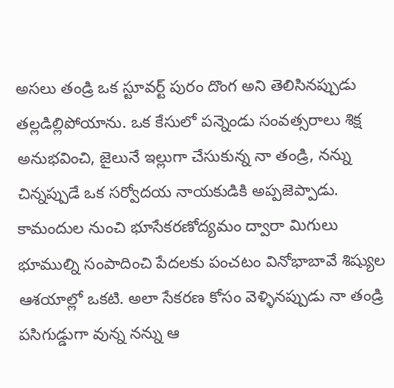అసలు తండ్రి ఒక స్టూవర్ట్ పురం దొంగ అని తెలిసినప్పుడు తల్లడిల్లిపోయాను. ఒక కేసులో పన్నెండు సంవత్సరాలు శిక్ష అనుభవించి, జైలునే ఇల్లుగా చేసుకున్న నా తండ్రి, నన్ను చిన్నప్పుడే ఒక సర్వోదయ నాయకుడికి అప్పజెప్పాడు.
కామందుల నుంచి భూసేకరణోద్యమం ద్వారా మిగులు భూముల్ని సంపాదించి పేదలకు పంచటం వినోభాబావే శిష్యుల ఆశయాల్లో ఒకటి. అలా సేకరణ కోసం వెళ్ళినప్పుడు నా తండ్రి పసిగుడ్డుగా వున్న నన్ను ఆ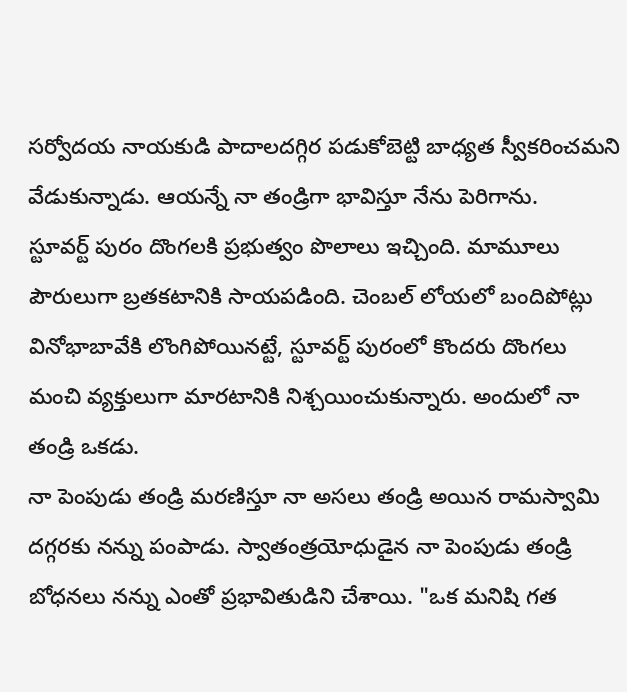సర్వోదయ నాయకుడి పాదాలదగ్గిర పడుకోబెట్టి బాధ్యత స్వీకరించమని వేడుకున్నాడు. ఆయన్నే నా తండ్రిగా భావిస్తూ నేను పెరిగాను.
స్టూవర్ట్ పురం దొంగలకి ప్రభుత్వం పొలాలు ఇచ్చింది. మామూలు పౌరులుగా బ్రతకటానికి సాయపడింది. చెంబల్ లోయలో బందిపోట్లు వినోభాబావేకి లొంగిపోయినట్టే, స్టూవర్ట్ పురంలో కొందరు దొంగలు మంచి వ్యక్తులుగా మారటానికి నిశ్చయించుకున్నారు. అందులో నా తండ్రి ఒకడు.
నా పెంపుడు తండ్రి మరణిస్తూ నా అసలు తండ్రి అయిన రామస్వామి దగ్గరకు నన్ను పంపాడు. స్వాతంత్రయోధుడైన నా పెంపుడు తండ్రి బోధనలు నన్ను ఎంతో ప్రభావితుడిని చేశాయి. "ఒక మనిషి గత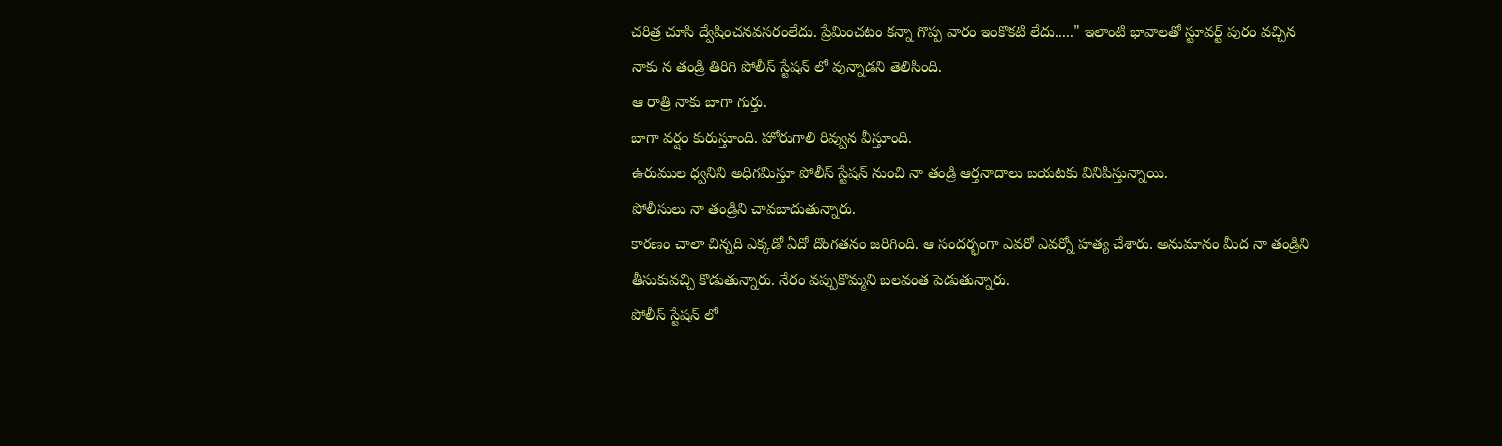చరిత్ర చూసి ద్వేషించనవసరంలేదు. ప్రేమించటం కన్నా గొప్ప వారం ఇంకొకటి లేదు....." ఇలాంటి భావాలతో స్టూవర్ట్ పురం వచ్చిన నాకు న తండ్రి తిరిగి పోలీస్ స్టేషన్ లో వున్నాడని తెలిసింది.
ఆ రాత్రి నాకు బాగా గుర్తు.
బాగా వర్షం కురుస్తూంది. హోరుగాలి రివ్వున వీస్తూంది.
ఉరుముల ధ్వనిని అధిగమిస్తూ పోలీస్ స్టేషన్ నుంచి నా తండ్రి ఆర్తనాదాలు బయటకు వినిపిస్తున్నాయి.
పోలీసులు నా తండ్రిని చావబాదుతున్నారు.
కారణం చాలా చిన్నది ఎక్కడో ఏదో దొంగతనం జరిగింది. ఆ సందర్భంగా ఎవరో ఎవర్నో హత్య చేశారు. అనుమానం మీద నా తండ్రిని తీసుకువచ్చి కొడుతున్నారు. నేరం వప్పుకొమ్మని బలవంత పెడుతున్నారు.
పోలీస్ స్టేషన్ లో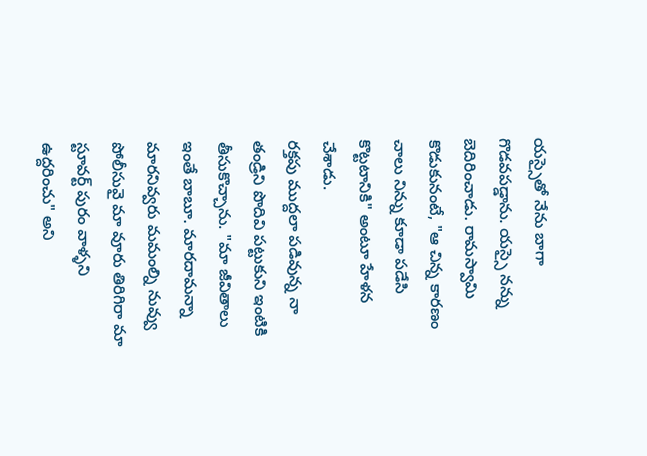యస్సైతో నేను బాగా గొడవపడ్డాను. యస్సై నన్ను బెదిరించాడు. రామస్వామి కొడుకునంటే, "ఆ చిన్న కారణం చాలు నిన్ను కూడా పడేసి కొట్టటానికి" అంటూ హేళన చేశాడు.
రక్తపు ముద్దలా పడివున్న నా తండ్రిని పొదివి పట్టుకుని ఇంటికి తీసుకొచ్చాను. "మా జీవితాలు ఇంతే బాబూ. మారదామన్నా మారనివ్వరు మమంల్ని నువ్వు పోలీసువై మా వూరు తిరిగిరా మా స్టూవర్ట్ పురం వాళ్ళని ఉద్దరించు" అని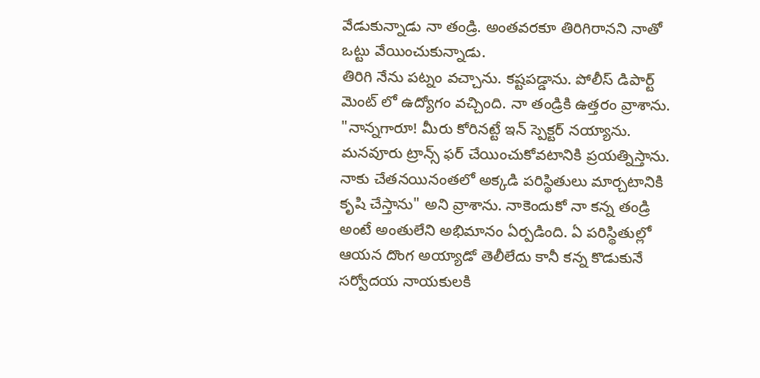వేడుకున్నాడు నా తండ్రి. అంతవరకూ తిరిగిరానని నాతో ఒట్టు వేయించుకున్నాడు.
తిరిగి నేను పట్నం వచ్చాను. కష్టపడ్డాను. పోలీస్ డిపార్ట్ మెంట్ లో ఉద్యోగం వచ్చింది. నా తండ్రికి ఉత్తరం వ్రాశాను. "నాన్నగారూ! మీరు కోరినట్టే ఇన్ స్పెక్టర్ నయ్యాను. మనవూరు ట్రాన్స్ ఫర్ చేయించుకోవటానికి ప్రయత్నిస్తాను. నాకు చేతనయినంతలో అక్కడి పరిస్థితులు మార్చటానికి కృషి చేస్తాను" అని వ్రాశాను. నాకెందుకో నా కన్న తండ్రి అంటే అంతులేని అభిమానం ఏర్పడింది. ఏ పరిస్థితుల్లో ఆయన దొంగ అయ్యాడో తెలీలేదు కానీ కన్న కొడుకునే సర్వోదయ నాయకులకి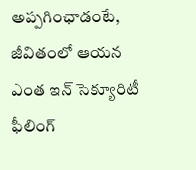అప్పగింఛాడంటే, జీవితంలో ఆయన ఎంత ఇన్ సెక్యూరిటీ ఫీలింగ్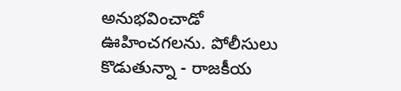అనుభవించాడో ఊహించగలను. పోలీసులు కొడుతున్నా - రాజకీయ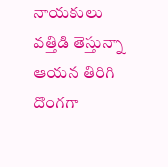నాయకులు వత్తిడి తెస్తున్నా ఆయన తిరిగి దొంగగా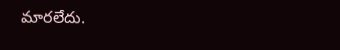మారలేదు.